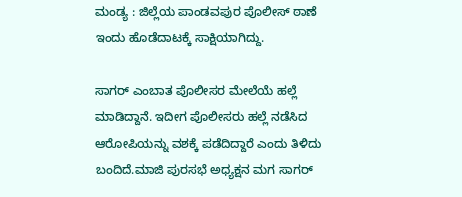ಮಂಡ್ಯ : ಜಿಲ್ಲೆಯ ಪಾಂಡವಪುರ ಪೊಲೀಸ್ ಠಾಣೆ ಇಂದು ಹೊಡೆದಾಟಕ್ಕೆ ಸಾಕ್ಷಿಯಾಗಿದ್ದು.

ಸಾಗರ್ ಎಂಬಾತ ಪೊಲೀಸರ ಮೇಲೆಯೆ ಹಲ್ಲೆ ಮಾಡಿದ್ದಾನೆ. ಇದೀಗ ಪೊಲೀಸರು ಹಲ್ಲೆ ನಡೆಸಿದ ಆರೋಪಿಯನ್ನು ವಶಕ್ಕೆ ಪಡೆದಿದ್ದಾರೆ ಎಂದು ತಿಳಿದು ಬಂದಿದೆ.ಮಾಜಿ ಪುರಸಭೆ ಅಧ್ಯಕ್ಷನ ಮಗ ಸಾಗರ್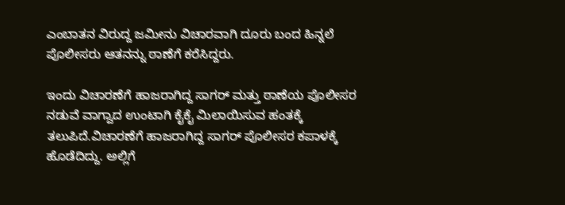ಎಂಬಾತನ ವಿರುದ್ದ ಜಮೀನು ವಿಚಾರವಾಗಿ ದೂರು ಬಂದ ಹಿನ್ನಲೆ ಪೊಲೀಸರು ಆತನನ್ನು ಠಾಣೆಗೆ ಕರೆಸಿದ್ದರು.

ಇಂದು ವಿಚಾರಣೆಗೆ ಹಾಜರಾಗಿದ್ದ ಸಾಗರ್ ಮತ್ತು ಠಾಣೆಯ ಪೊಲೀಸರ ನಡುವೆ ವಾಗ್ವಾದ ಉಂಟಾಗಿ ಕೈಕೈ ಮಿಲಾಯಿಸುವ ಹಂತಕ್ಕೆ ತಲುಪಿದೆ.ವಿಚಾರಣೆಗೆ ಹಾಜರಾಗಿದ್ದ ಸಾಗರ್ ಪೊಲೀಸರ ಕಪಾಳಕ್ಕೆ ಹೊಡೆದಿದ್ದು. ಅಲ್ಲಿಗೆ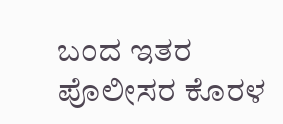ಬಂದ ಇತರ ಪೊಲೀಸರ ಕೊರಳ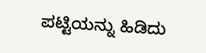ಪಟ್ಟಿಯನ್ನು ಹಿಡಿದು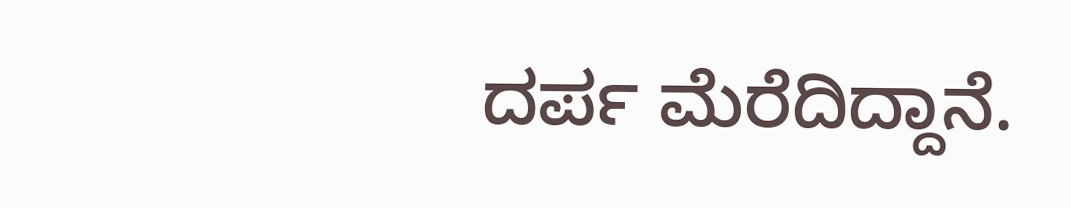ದರ್ಪ ಮೆರೆದಿದ್ದಾನೆ.